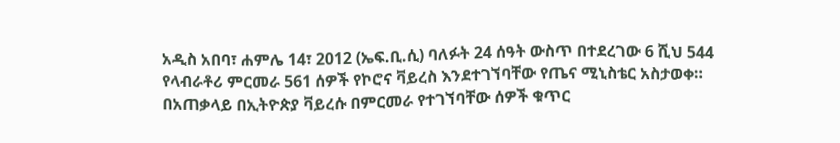አዲስ አበባ፣ ሐምሌ 14፣ 2012 (ኤፍ.ቢ.ሲ) ባለፉት 24 ሰዓት ውስጥ በተደረገው 6 ሺህ 544 የላብራቶሪ ምርመራ 561 ሰዎች የኮሮና ቫይረስ እንደተገኘባቸው የጤና ሚኒስቴር አስታወቀ።
በአጠቃላይ በኢትዮጵያ ቫይረሱ በምርመራ የተገኘባቸው ሰዎች ቁጥር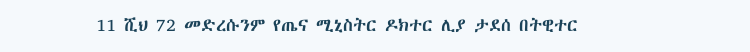11 ሺህ 72 መድረሱንም የጤና ሚኒስትር ዶክተር ሊያ ታደሰ በትዊተር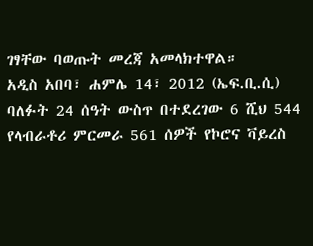ገፃቸው ባወጡት መረጃ አመላክተዋል።
አዲስ አበባ፣ ሐምሌ 14፣ 2012 (ኤፍ.ቢ.ሲ) ባለፉት 24 ሰዓት ውስጥ በተደረገው 6 ሺህ 544 የላብራቶሪ ምርመራ 561 ሰዎች የኮሮና ቫይረስ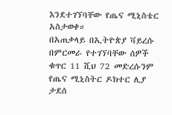እንደተገኘባቸው የጤና ሚኒስቴር አስታወቀ።
በአጠቃላይ በኢትዮጵያ ቫይረሱ በምርመራ የተገኘባቸው ሰዎች ቁጥር 11 ሺህ 72 መድረሱንም የጤና ሚኒስትር ዶክተር ሊያ ታደሰ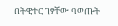በትዊተር ገፃቸው ባወጡት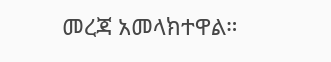መረጃ አመላክተዋል።